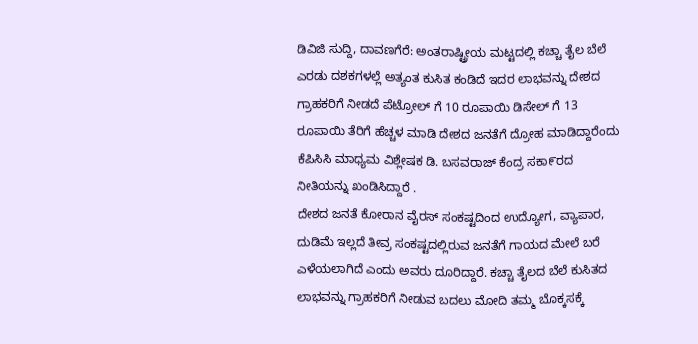ಡಿವಿಜಿ ಸುದ್ದಿ, ದಾವಣಗೆರೆ: ಅಂತರಾಷ್ಟ್ರೀಯ ಮಟ್ಟದಲ್ಲಿ ಕಚ್ಚಾ ತೈಲ ಬೆಲೆ ಎರಡು ದಶಕಗಳಲ್ಲೆ ಅತ್ಯಂತ ಕುಸಿತ ಕಂಡಿದೆ ಇದರ ಲಾಭವನ್ನು ದೇಶದ ಗ್ರಾಹಕರಿಗೆ ನೀಡದೆ ಪೆಟ್ರೋಲ್ ಗೆ 10 ರೂಪಾಯಿ ಡಿಸೇಲ್ ಗೆ 13 ರೂಪಾಯಿ ತೆರಿಗೆ ಹೆಚ್ಚಳ ಮಾಡಿ ದೇಶದ ಜನತೆಗೆ ದ್ರೋಹ ಮಾಡಿದ್ದಾರೆಂದು ಕೆಪಿಸಿಸಿ ಮಾಧ್ಯಮ ವಿಶ್ಲೇಷಕ ಡಿ. ಬಸವರಾಜ್ ಕೆಂದ್ರ ಸಕಾ೯ರದ ನೀತಿಯನ್ನು ಖಂಡಿಸಿದ್ದಾರೆ .
ದೇಶದ ಜನತೆ ಕೋರಾನ ವೈರಸ್ ಸಂಕಷ್ಟದಿಂದ ಉದ್ಯೋಗ, ವ್ಯಾಪಾರ, ದುಡಿಮೆ ಇಲ್ಲದೆ ತೀವ್ರ ಸಂಕಷ್ಟದಲ್ಲಿರುವ ಜನತೆಗೆ ಗಾಯದ ಮೇಲೆ ಬರೆ ಎಳೆಯಲಾಗಿದೆ ಎಂದು ಅವರು ದೂರಿದ್ದಾರೆ. ಕಚ್ಚಾ ತೈಲದ ಬೆಲೆ ಕುಸಿತದ ಲಾಭವನ್ನು ಗ್ರಾಹಕರಿಗೆ ನೀಡುವ ಬದಲು ಮೋದಿ ತಮ್ಮ ಬೊಕ್ಕಸಕ್ಕೆ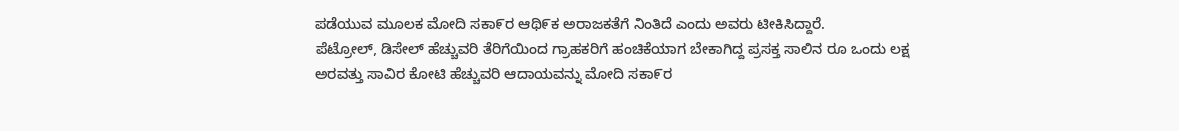ಪಡೆಯುವ ಮೂಲಕ ಮೋದಿ ಸಕಾ೯ರ ಆಥಿ೯ಕ ಅರಾಜಕತೆಗೆ ನಿಂತಿದೆ ಎಂದು ಅವರು ಟೀಕಿಸಿದ್ದಾರೆ.
ಪೆಟ್ರೋಲ್, ಡಿಸೇಲ್ ಹೆಚ್ಚುವರಿ ತೆರಿಗೆಯಿಂದ ಗ್ರಾಹಕರಿಗೆ ಹಂಚಿಕೆಯಾಗ ಬೇಕಾಗಿದ್ದ ಪ್ರಸಕ್ತ ಸಾಲಿನ ರೂ ಒಂದು ಲಕ್ಷ ಅರವತ್ತು ಸಾವಿರ ಕೋಟಿ ಹೆಚ್ಚುವರಿ ಆದಾಯವನ್ನು ಮೋದಿ ಸಕಾ೯ರ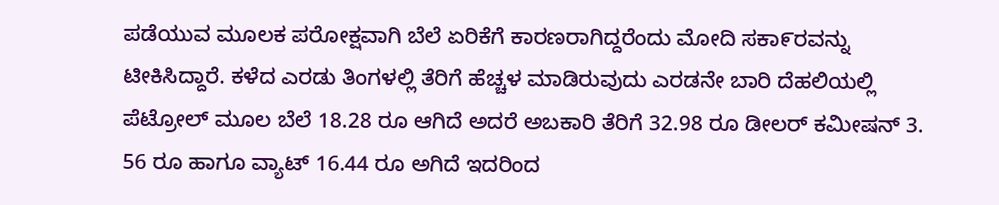ಪಡೆಯುವ ಮೂಲಕ ಪರೋಕ್ಷವಾಗಿ ಬೆಲೆ ಏರಿಕೆಗೆ ಕಾರಣರಾಗಿದ್ದರೆಂದು ಮೋದಿ ಸಕಾ೯ರವನ್ನು ಟೀಕಿಸಿದ್ದಾರೆ. ಕಳೆದ ಎರಡು ತಿಂಗಳಲ್ಲಿ ತೆರಿಗೆ ಹೆಚ್ಚಳ ಮಾಡಿರುವುದು ಎರಡನೇ ಬಾರಿ ದೆಹಲಿಯಲ್ಲಿ ಪೆಟ್ರೋಲ್ ಮೂಲ ಬೆಲೆ 18.28 ರೂ ಆಗಿದೆ ಅದರೆ ಅಬಕಾರಿ ತೆರಿಗೆ 32.98 ರೂ ಡೀಲರ್ ಕವೀುಷನ್ 3. 56 ರೂ ಹಾಗೂ ವ್ಯಾಟ್ 16.44 ರೂ ಅಗಿದೆ ಇದರಿಂದ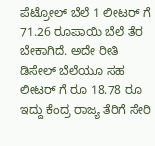ಪೆಟ್ರೋಲ್ ಬೆಲೆ 1 ಲೀಟರ್ ಗೆ 71.26 ರೂಪಾಯಿ ಬೆಲೆ ತೆರ ಬೇಕಾಗಿದೆ. ಅದೇ ರೀತಿ ಡಿಸೇಲ್ ಬೆಲೆಯೂ ಸಹ ಲೀಟರ್ ಗೆ ರೂ 18.78 ರೂ ಇದ್ದು ಕೆಂದ್ರ ರಾಜ್ಯ ತೆರಿಗೆ ಸೇರಿ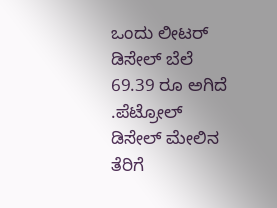ಒಂದು ಲೀಟರ್ ಡಿಸೇಲ್ ಬೆಲೆ 69.39 ರೂ ಅಗಿದೆ .ಪೆಟ್ರೋಲ್ ಡಿಸೇಲ್ ಮೇಲಿನ ತೆರಿಗೆ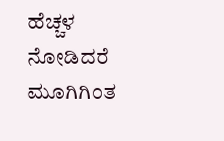ಹೆಚ್ಚಳ ನೋಡಿದರೆ ಮೂಗಿಗಿಂತ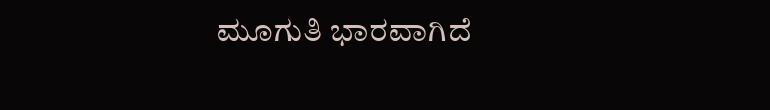ಮೂಗುತಿ ಭಾರವಾಗಿದೆ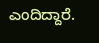ಎಂದಿದ್ದಾರೆ.